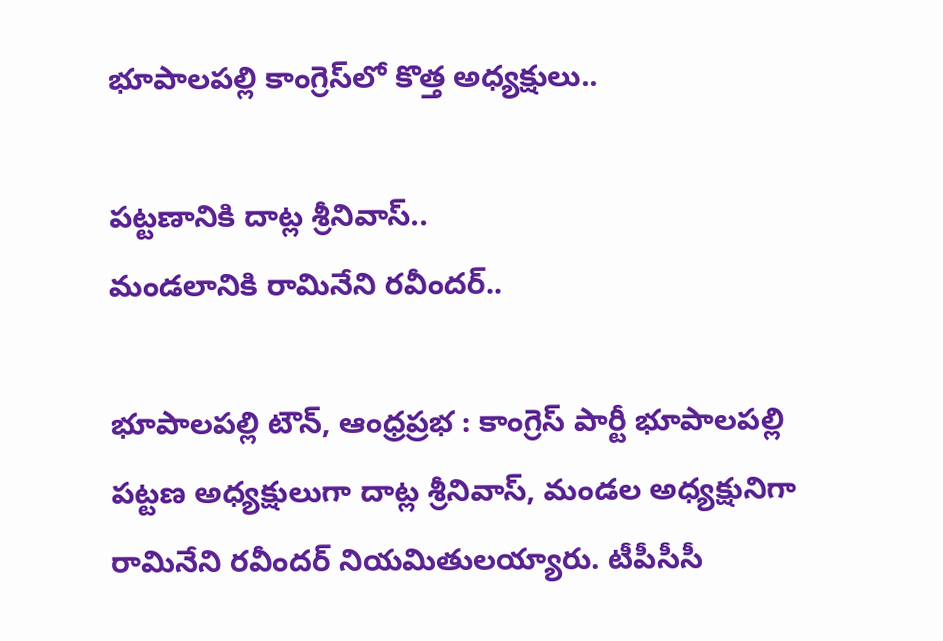భూపాలపల్లి కాంగ్రెస్‌లో కొత్త అధ్యక్షులు..

పట్టణానికి దాట్ల శ్రీనివాస్..
మండలానికి రామినేని రవీందర్..

భూపాలపల్లి టౌన్, ఆంధ్రప్రభ : కాంగ్రెస్‌ పార్టీ భూపాలపల్లి పట్టణ అధ్యక్షులుగా దాట్ల శ్రీనివాస్‌, మండల అధ్యక్షునిగా రామినేని రవీందర్‌ నియమితులయ్యారు. టీపీసీసీ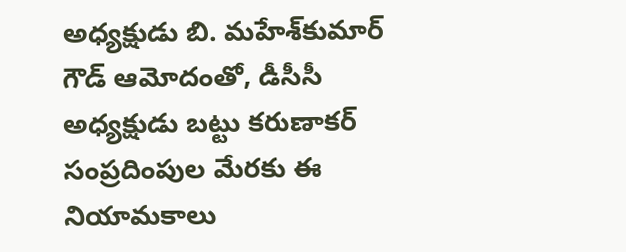అధ్యక్షుడు బి. మహేశ్‌కుమార్‌ గౌడ్‌ ఆమోదంతో, డీసీసీ అధ్యక్షుడు బట్టు కరుణాకర్‌ సంప్రదింపుల మేరకు ఈ నియామకాలు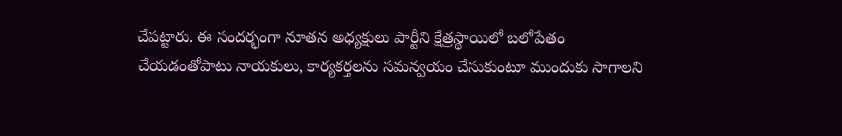చేపట్టారు. ఈ సందర్భంగా నూతన అధ్యక్షులు పార్టీని క్షేత్రస్థాయిలో బలోపేతం చేయడంతోపాటు నాయకులు, కార్యకర్తలను సమన్వయం చేసుకుంటూ ముందుకు సాగాలని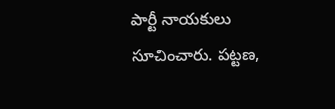పార్టీ నాయకులు సూచించారు. పట్టణ,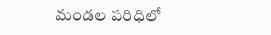మండల పరిధిలో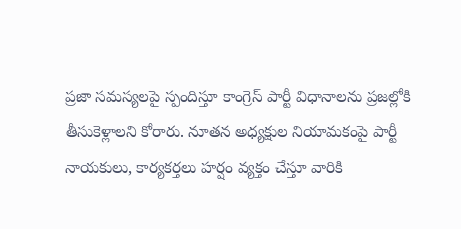ప్రజా సమస్యలపై స్పందిస్తూ కాంగ్రెస్‌ పార్టీ విధానాలను ప్రజల్లోకి తీసుకెళ్లాలని కోరారు. నూతన అధ్యక్షుల నియామకంపై పార్టీ నాయకులు, కార్యకర్తలు హర్షం వ్యక్తం చేస్తూ వారికి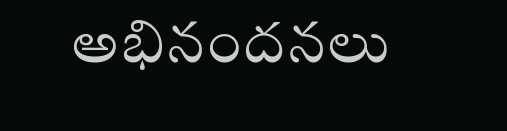అభినందనలు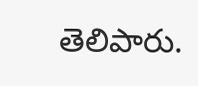తెలిపారు.